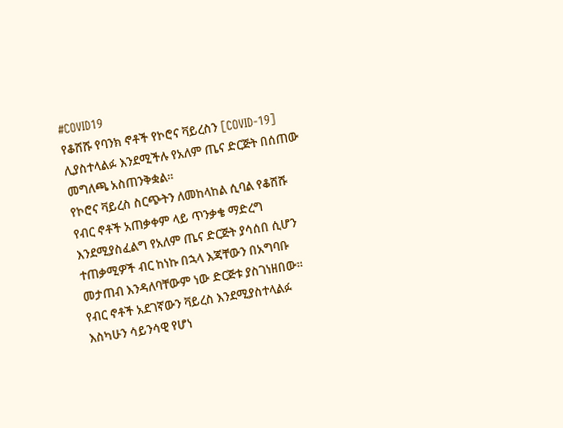#COVID19
የቆሸሹ የባንክ ኖቶች የኮሮና ቫይረስን [COVID-19] ሊያስተላልፉ እንደሚችሉ የአለም ጤና ድርጅት በሰጠው መግለጫ አስጠንቅቋል፡፡
የኮሮና ቫይረስ ስርጭትን ለመከላከል ሲባል የቆሸሹ የብር ኖቶች አጠቃቀም ላይ ጥንቃቄ ማድረግ እንደሚያስፈልግ የአለም ጤና ድርጅት ያሳሰበ ሲሆን ተጠቃሚዎች ብር ከነኩ በኋላ እጃቸውን በአግባቡ መታጠብ እንዳለባቸውም ነው ድርጅቱ ያስገነዘበው፡፡
የብር ኖቶች አደገኛውን ቫይረስ እንደሚያስተላልፉ እስካሁን ሳይንሳዊ የሆነ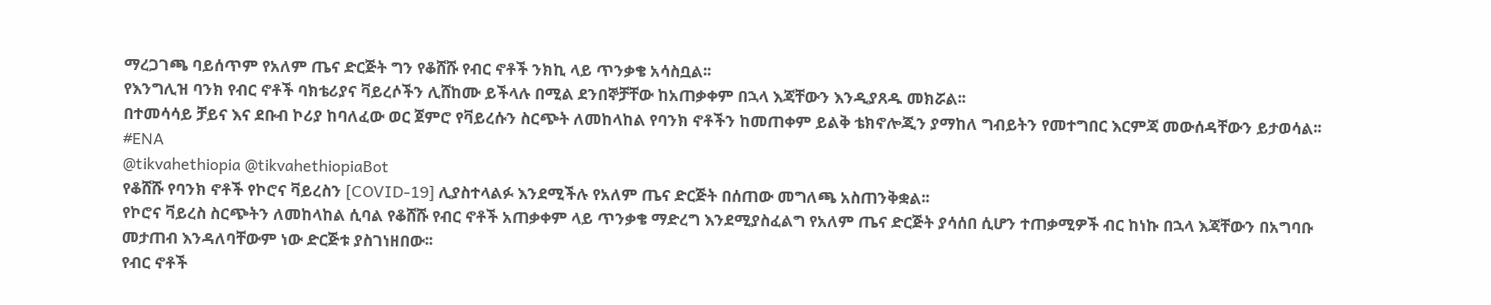ማረጋገጫ ባይሰጥም የአለም ጤና ድርጅት ግን የቆሸሹ የብር ኖቶች ንክኪ ላይ ጥንቃቄ አሳስቧል፡፡
የእንግሊዝ ባንክ የብር ኖቶች ባክቴሪያና ቫይረሶችን ሊሸከሙ ይችላሉ በሚል ደንበኞቻቸው ከአጠቃቀም በኋላ እጃቸውን እንዲያጸዱ መክሯል፡፡
በተመሳሳይ ቻይና እና ደቡብ ኮሪያ ከባለፈው ወር ጀምሮ የቫይረሱን ስርጭት ለመከላከል የባንክ ኖቶችን ከመጠቀም ይልቅ ቴክኖሎጂን ያማከለ ግብይትን የመተግበር እርምጃ መውሰዳቸውን ይታወሳል፡፡
#ENA
@tikvahethiopia @tikvahethiopiaBot
የቆሸሹ የባንክ ኖቶች የኮሮና ቫይረስን [COVID-19] ሊያስተላልፉ እንደሚችሉ የአለም ጤና ድርጅት በሰጠው መግለጫ አስጠንቅቋል፡፡
የኮሮና ቫይረስ ስርጭትን ለመከላከል ሲባል የቆሸሹ የብር ኖቶች አጠቃቀም ላይ ጥንቃቄ ማድረግ እንደሚያስፈልግ የአለም ጤና ድርጅት ያሳሰበ ሲሆን ተጠቃሚዎች ብር ከነኩ በኋላ እጃቸውን በአግባቡ መታጠብ እንዳለባቸውም ነው ድርጅቱ ያስገነዘበው፡፡
የብር ኖቶች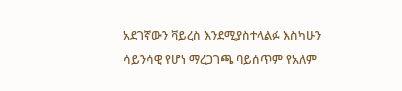አደገኛውን ቫይረስ እንደሚያስተላልፉ እስካሁን ሳይንሳዊ የሆነ ማረጋገጫ ባይሰጥም የአለም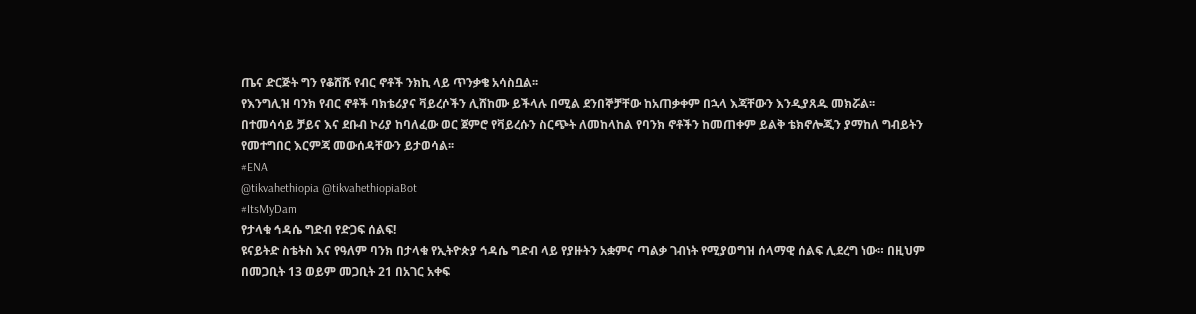ጤና ድርጅት ግን የቆሸሹ የብር ኖቶች ንክኪ ላይ ጥንቃቄ አሳስቧል፡፡
የእንግሊዝ ባንክ የብር ኖቶች ባክቴሪያና ቫይረሶችን ሊሸከሙ ይችላሉ በሚል ደንበኞቻቸው ከአጠቃቀም በኋላ እጃቸውን እንዲያጸዱ መክሯል፡፡
በተመሳሳይ ቻይና እና ደቡብ ኮሪያ ከባለፈው ወር ጀምሮ የቫይረሱን ስርጭት ለመከላከል የባንክ ኖቶችን ከመጠቀም ይልቅ ቴክኖሎጂን ያማከለ ግብይትን የመተግበር እርምጃ መውሰዳቸውን ይታወሳል፡፡
#ENA
@tikvahethiopia @tikvahethiopiaBot
#ItsMyDam
የታላቁ ኅዳሴ ግድብ የድጋፍ ሰልፍ!
ዩናይትድ ስቴትስ እና የዓለም ባንክ በታላቁ የኢትዮጵያ ኅዳሴ ግድብ ላይ የያዙትን አቋምና ጣልቃ ገብነት የሚያወግዝ ሰላማዊ ሰልፍ ሊደረግ ነው። በዚህም በመጋቢት 13 ወይም መጋቢት 21 በአገር አቀፍ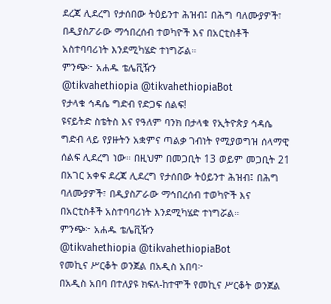ደረጃ ሊደረግ የታሰበው ትዕይንተ ሕዝብ፤ በሕግ ባለሙያዎች፣ በዲያስፖራው ማኅበረሰብ ተወካዮች እና በአርቲስቶች አስተባባሪነት እንደሚካሄድ ተነግሯል።
ምንጭ፦ አሐዱ ቴሌቪዥን
@tikvahethiopia @tikvahethiopiaBot
የታላቁ ኅዳሴ ግድብ የድጋፍ ሰልፍ!
ዩናይትድ ስቴትስ እና የዓለም ባንክ በታላቁ የኢትዮጵያ ኅዳሴ ግድብ ላይ የያዙትን አቋምና ጣልቃ ገብነት የሚያወግዝ ሰላማዊ ሰልፍ ሊደረግ ነው። በዚህም በመጋቢት 13 ወይም መጋቢት 21 በአገር አቀፍ ደረጃ ሊደረግ የታሰበው ትዕይንተ ሕዝብ፤ በሕግ ባለሙያዎች፣ በዲያስፖራው ማኅበረሰብ ተወካዮች እና በአርቲስቶች አስተባባሪነት እንደሚካሄድ ተነግሯል።
ምንጭ፦ አሐዱ ቴሌቪዥን
@tikvahethiopia @tikvahethiopiaBot
የመኪና ሥርቆት ወንጀል በአዲስ አበባ፦
በአዲስ አበባ በተለያዩ ክፍለ-ከተሞች የመኪና ሥርቆት ወንጀል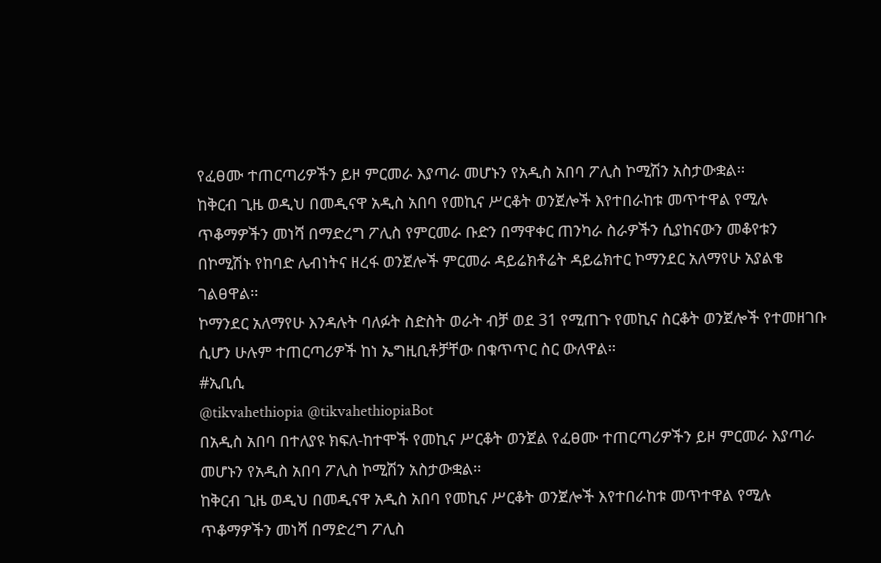የፈፀሙ ተጠርጣሪዎችን ይዞ ምርመራ እያጣራ መሆኑን የአዲስ አበባ ፖሊስ ኮሚሽን አስታውቋል፡፡
ከቅርብ ጊዜ ወዲህ በመዲናዋ አዲስ አበባ የመኪና ሥርቆት ወንጀሎች እየተበራከቱ መጥተዋል የሚሉ ጥቆማዎችን መነሻ በማድረግ ፖሊስ የምርመራ ቡድን በማዋቀር ጠንካራ ስራዎችን ሲያከናውን መቆየቱን በኮሚሽኑ የከባድ ሌብነትና ዘረፋ ወንጀሎች ምርመራ ዳይሬክቶሬት ዳይሬክተር ኮማንደር አለማየሁ አያልቄ ገልፀዋል፡፡
ኮማንደር አለማየሁ እንዳሉት ባለፉት ስድስት ወራት ብቻ ወደ 31 የሚጠጉ የመኪና ስርቆት ወንጀሎች የተመዘገቡ ሲሆን ሁሉም ተጠርጣሪዎች ከነ ኤግዚቢቶቻቸው በቁጥጥር ስር ውለዋል፡፡
#ኢቢሲ
@tikvahethiopia @tikvahethiopiaBot
በአዲስ አበባ በተለያዩ ክፍለ-ከተሞች የመኪና ሥርቆት ወንጀል የፈፀሙ ተጠርጣሪዎችን ይዞ ምርመራ እያጣራ መሆኑን የአዲስ አበባ ፖሊስ ኮሚሽን አስታውቋል፡፡
ከቅርብ ጊዜ ወዲህ በመዲናዋ አዲስ አበባ የመኪና ሥርቆት ወንጀሎች እየተበራከቱ መጥተዋል የሚሉ ጥቆማዎችን መነሻ በማድረግ ፖሊስ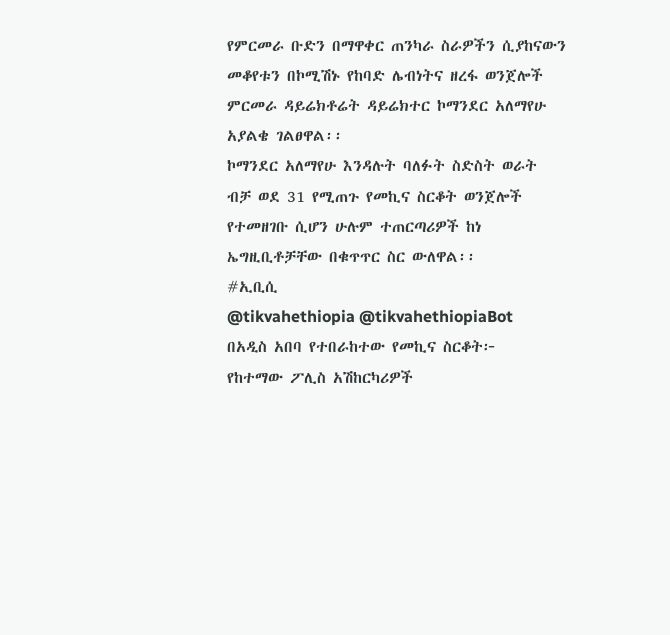የምርመራ ቡድን በማዋቀር ጠንካራ ስራዎችን ሲያከናውን መቆየቱን በኮሚሽኑ የከባድ ሌብነትና ዘረፋ ወንጀሎች ምርመራ ዳይሬክቶሬት ዳይሬክተር ኮማንደር አለማየሁ አያልቄ ገልፀዋል፡፡
ኮማንደር አለማየሁ እንዳሉት ባለፉት ስድስት ወራት ብቻ ወደ 31 የሚጠጉ የመኪና ስርቆት ወንጀሎች የተመዘገቡ ሲሆን ሁሉም ተጠርጣሪዎች ከነ ኤግዚቢቶቻቸው በቁጥጥር ስር ውለዋል፡፡
#ኢቢሲ
@tikvahethiopia @tikvahethiopiaBot
በአዲስ አበባ የተበራከተው የመኪና ስርቆት፦
የከተማው ፖሊስ አሽከርካሪዎች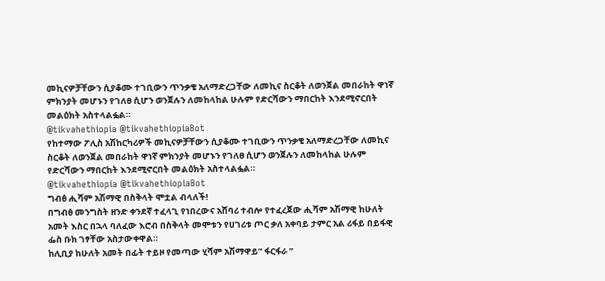መኪናዎቻቸውን ሲያቆሙ ተገቢውን ጥንቃቄ አለማድረጋቸው ለመኪና ስርቆት ለወንጀል መበራከት ዋነኛ ምክንያት መሆኑን የገለፀ ሲሆን ወንጀሉን ለመከላከል ሁሉም የድርሻውን ማበርከት እንደሚኖርበት መልዕክት አስተላልፏል።
@tikvahethiopia @tikvahethiopiaBot
የከተማው ፖሊስ አሽከርካሪዎች መኪናዎቻቸውን ሲያቆሙ ተገቢውን ጥንቃቄ አለማድረጋቸው ለመኪና ስርቆት ለወንጀል መበራከት ዋነኛ ምክንያት መሆኑን የገለፀ ሲሆን ወንጀሉን ለመከላከል ሁሉም የድርሻውን ማበርከት እንደሚኖርበት መልዕክት አስተላልፏል።
@tikvahethiopia @tikvahethiopiaBot
ግብፅ ሒሻም አሽማዊ በስቅላት ሞቷል ብላለች!
በግብፅ መንግስት ዘንድ ቀንደኛ ተፈላጊ የነበረውና አሸባሪ ተብሎ የተፈረጀው ሒሻም አሽማዊ ከሁለት አመት እስር በኋላ ባለፈው እሮብ በስቅላት መሞቱን የሀገሪቱ ጦር ቃለ አቀባይ ታምር አል ሪፋይ በይፋዊ ፌስ ቡክ ገፃቸው አስታውቀዋል።
ከሊቢያ ከሁለት አመት በፊት ተይዞ የመጣው ሂሻም አሽማዋይ” ፋርፋራ ”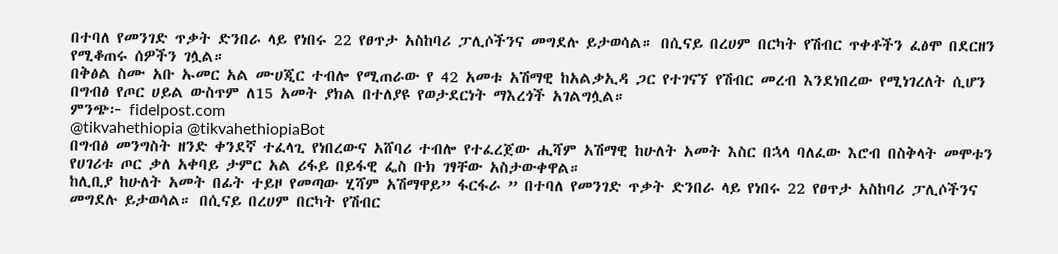በተባለ የመንገድ ጥቃት ድንበራ ላይ የነበሩ 22 የፀጥታ አስከባሪ ፓሊሶችንና መግደሉ ይታወሳል። በሲናይ በረሀም በርካት የሽብር ጥቀቶችን ፈፅሞ በደርዘን የሚቆጠሩ ሰዎችን ገሏል።
በቅፅል ስሙ አቡ ኡመር አል ሙሀጂር ተብሎ የሚጠራው የ 42 አመቱ አሽማዊ ከአልቃኢዳ ጋር የተገናኘ የሽብር መረብ እንደነበረው የሚነገረለት ሲሆን በግብፅ የጦር ሀይል ውስጥም ለ15 አመት ያክል በተለያዩ የወታደርነት ማእረጎች አገልግሏል።
ምንጭ፦ fidelpost.com
@tikvahethiopia @tikvahethiopiaBot
በግብፅ መንግስት ዘንድ ቀንደኛ ተፈላጊ የነበረውና አሸባሪ ተብሎ የተፈረጀው ሒሻም አሽማዊ ከሁለት አመት እስር በኋላ ባለፈው እሮብ በስቅላት መሞቱን የሀገሪቱ ጦር ቃለ አቀባይ ታምር አል ሪፋይ በይፋዊ ፌስ ቡክ ገፃቸው አስታውቀዋል።
ከሊቢያ ከሁለት አመት በፊት ተይዞ የመጣው ሂሻም አሽማዋይ” ፋርፋራ ” በተባለ የመንገድ ጥቃት ድንበራ ላይ የነበሩ 22 የፀጥታ አስከባሪ ፓሊሶችንና መግደሉ ይታወሳል። በሲናይ በረሀም በርካት የሽብር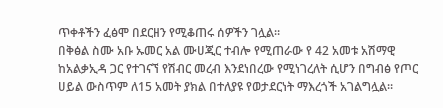ጥቀቶችን ፈፅሞ በደርዘን የሚቆጠሩ ሰዎችን ገሏል።
በቅፅል ስሙ አቡ ኡመር አል ሙሀጂር ተብሎ የሚጠራው የ 42 አመቱ አሽማዊ ከአልቃኢዳ ጋር የተገናኘ የሽብር መረብ እንደነበረው የሚነገረለት ሲሆን በግብፅ የጦር ሀይል ውስጥም ለ15 አመት ያክል በተለያዩ የወታደርነት ማእረጎች አገልግሏል።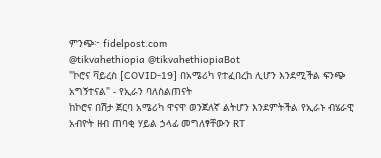ምንጭ፦ fidelpost.com
@tikvahethiopia @tikvahethiopiaBot
"ኮሮና ቫይረስ [COVID-19] በአሜሪካ የተፈበረከ ሊሆን እንደሚችል ፍንጭ አግኝተናል" - የኢራን ባለስልጠናት
ከኮሮና በሽታ ጀርባ አሜሪካ ዋናዋ ወንጀለኛ ልትሆን እንደምትችል የኢራኑ ብሄራዊ አብዮት ዘብ ጠባቂ ሃይል ኃላፊ መግለፃቸውን RT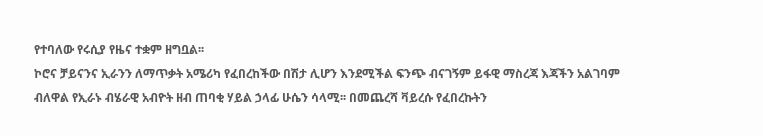የተባለው የሩሲያ የዜና ተቋም ዘግቧል፡፡
ኮሮና ቻይናንና ኢራንን ለማጥቃት አሜሪካ የፈበረከችው በሽታ ሊሆን እንደሚችል ፍንጭ ብናገኝም ይፋዊ ማስረጃ እጃችን አልገባም ብለዋል የኢራኑ ብሄራዊ አብዮት ዘብ ጠባቂ ሃይል ኃላፊ ሁሴን ሳላሚ፡፡ በመጨረሻ ቫይረሱ የፈበረኩትን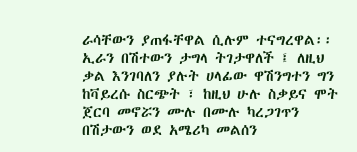ራሳቸውን ያጠፋቸዋል ሲሉም ተናግረዋል፡፡
ኢራን በሽተውን ታግላ ትገታዋለች ፤ ለዚህ ቃል እንገባለን ያሉት ሀላፊው ዋሽንግተን ግን ከቫይረሱ ስርጭት ፣ ከዚህ ሁሉ ስቃይና ሞት ጀርባ መኖሯን ሙሉ በሙሉ ካረጋገጥን በሽታውን ወደ አሜሪካ መልሰን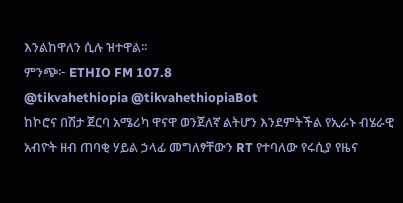እንልከዋለን ሲሉ ዝተዋል፡፡
ምንጭ፦ ETHIO FM 107.8
@tikvahethiopia @tikvahethiopiaBot
ከኮሮና በሽታ ጀርባ አሜሪካ ዋናዋ ወንጀለኛ ልትሆን እንደምትችል የኢራኑ ብሄራዊ አብዮት ዘብ ጠባቂ ሃይል ኃላፊ መግለፃቸውን RT የተባለው የሩሲያ የዜና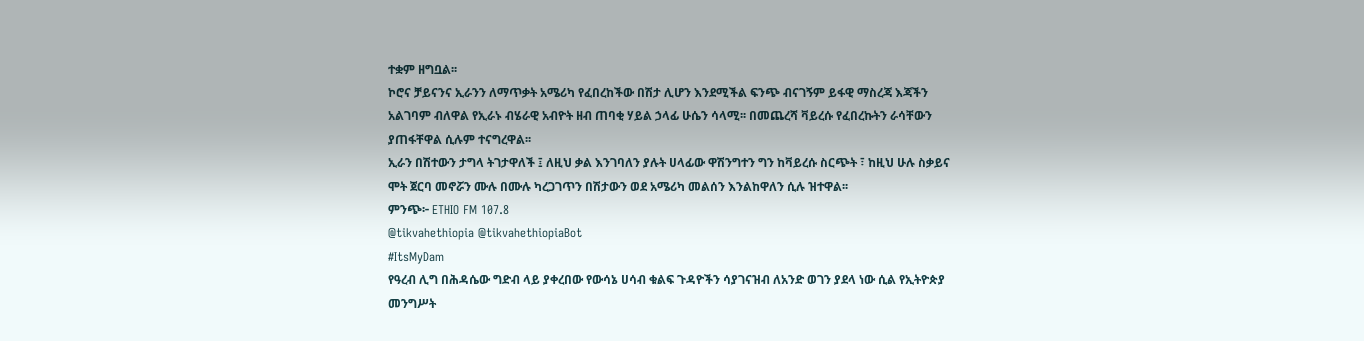ተቋም ዘግቧል፡፡
ኮሮና ቻይናንና ኢራንን ለማጥቃት አሜሪካ የፈበረከችው በሽታ ሊሆን እንደሚችል ፍንጭ ብናገኝም ይፋዊ ማስረጃ እጃችን አልገባም ብለዋል የኢራኑ ብሄራዊ አብዮት ዘብ ጠባቂ ሃይል ኃላፊ ሁሴን ሳላሚ፡፡ በመጨረሻ ቫይረሱ የፈበረኩትን ራሳቸውን ያጠፋቸዋል ሲሉም ተናግረዋል፡፡
ኢራን በሽተውን ታግላ ትገታዋለች ፤ ለዚህ ቃል እንገባለን ያሉት ሀላፊው ዋሽንግተን ግን ከቫይረሱ ስርጭት ፣ ከዚህ ሁሉ ስቃይና ሞት ጀርባ መኖሯን ሙሉ በሙሉ ካረጋገጥን በሽታውን ወደ አሜሪካ መልሰን እንልከዋለን ሲሉ ዝተዋል፡፡
ምንጭ፦ ETHIO FM 107.8
@tikvahethiopia @tikvahethiopiaBot
#ItsMyDam
የዓረብ ሊግ በሕዳሴው ግድብ ላይ ያቀረበው የውሳኔ ሀሳብ ቁልፍ ጉዳዮችን ሳያገናዝብ ለአንድ ወገን ያደላ ነው ሲል የኢትዮጵያ መንግሥት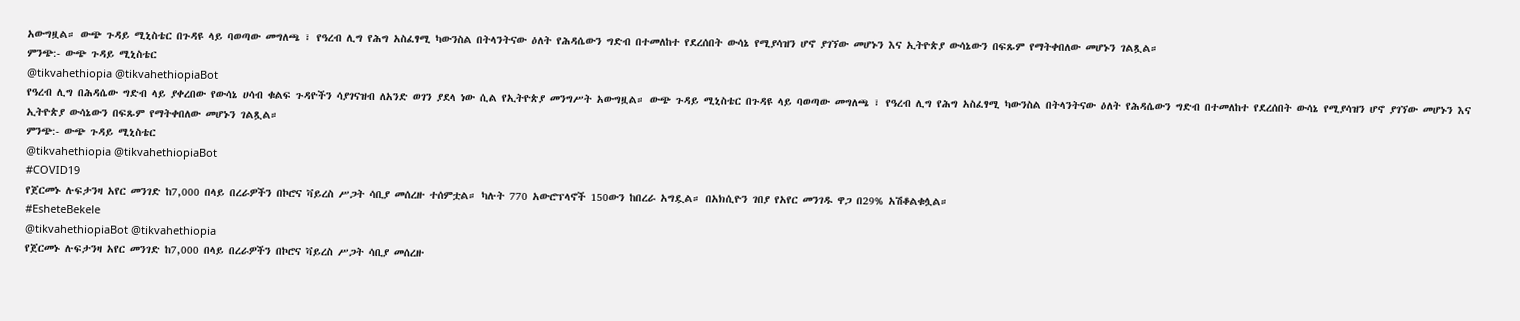አውግዟል። ውጭ ጉዳይ ሚኒስቴር በጉዳዩ ላይ ባወጣው መግለጫ ፣ የዓረብ ሊግ የሕግ አስፈፃሚ ካውንስል በትላንትናው ዕለት የሕዳሴውን ግድብ በተመለከተ የደረሰበት ውሳኔ የሚያሳዝን ሆኖ ያገኘው መሆኑን እና ኢትዮጵያ ውሳኔውን በፍጹም የማትቀበለው መሆኑን ገልጿል።
ምንጭ:- ውጭ ጉዳይ ሚኒስቴር
@tikvahethiopia @tikvahethiopiaBot
የዓረብ ሊግ በሕዳሴው ግድብ ላይ ያቀረበው የውሳኔ ሀሳብ ቁልፍ ጉዳዮችን ሳያገናዝብ ለአንድ ወገን ያደላ ነው ሲል የኢትዮጵያ መንግሥት አውግዟል። ውጭ ጉዳይ ሚኒስቴር በጉዳዩ ላይ ባወጣው መግለጫ ፣ የዓረብ ሊግ የሕግ አስፈፃሚ ካውንስል በትላንትናው ዕለት የሕዳሴውን ግድብ በተመለከተ የደረሰበት ውሳኔ የሚያሳዝን ሆኖ ያገኘው መሆኑን እና ኢትዮጵያ ውሳኔውን በፍጹም የማትቀበለው መሆኑን ገልጿል።
ምንጭ:- ውጭ ጉዳይ ሚኒስቴር
@tikvahethiopia @tikvahethiopiaBot
#COVID19
የጀርመኑ ሉፍታንዛ አየር መንገድ ከ7,000 በላይ በረራዎችን በኮሮና ቫይረስ ሥጋት ሳቢያ መሰረዙ ተሰምቷል። ካሉት 770 አውሮፕላኖች 150ውን ከበረራ አግዷል። በአክሲዮን ገበያ የአየር መንገዱ ዋጋ በ29% አሽቆልቁሏል።
#EsheteBekele
@tikvahethiopiaBot @tikvahethiopia
የጀርመኑ ሉፍታንዛ አየር መንገድ ከ7,000 በላይ በረራዎችን በኮሮና ቫይረስ ሥጋት ሳቢያ መሰረዙ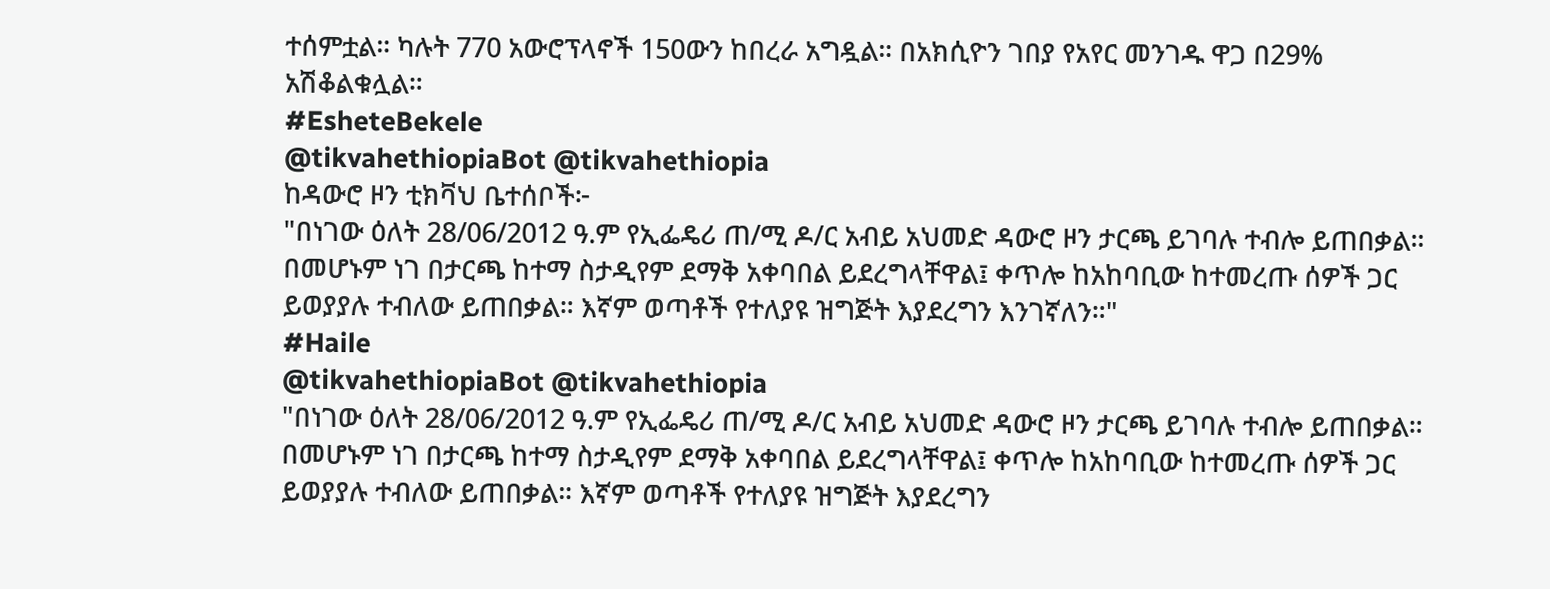ተሰምቷል። ካሉት 770 አውሮፕላኖች 150ውን ከበረራ አግዷል። በአክሲዮን ገበያ የአየር መንገዱ ዋጋ በ29% አሽቆልቁሏል።
#EsheteBekele
@tikvahethiopiaBot @tikvahethiopia
ከዳውሮ ዞን ቲክቫህ ቤተሰቦች፦
"በነገው ዕለት 28/06/2012 ዓ.ም የኢፌዴሪ ጠ/ሚ ዶ/ር አብይ አህመድ ዳውሮ ዞን ታርጫ ይገባሉ ተብሎ ይጠበቃል። በመሆኑም ነገ በታርጫ ከተማ ስታዲየም ደማቅ አቀባበል ይደረግላቸዋል፤ ቀጥሎ ከአከባቢው ከተመረጡ ሰዎች ጋር ይወያያሉ ተብለው ይጠበቃል። እኛም ወጣቶች የተለያዩ ዝግጅት እያደረግን እንገኛለን።"
#Haile
@tikvahethiopiaBot @tikvahethiopia
"በነገው ዕለት 28/06/2012 ዓ.ም የኢፌዴሪ ጠ/ሚ ዶ/ር አብይ አህመድ ዳውሮ ዞን ታርጫ ይገባሉ ተብሎ ይጠበቃል። በመሆኑም ነገ በታርጫ ከተማ ስታዲየም ደማቅ አቀባበል ይደረግላቸዋል፤ ቀጥሎ ከአከባቢው ከተመረጡ ሰዎች ጋር ይወያያሉ ተብለው ይጠበቃል። እኛም ወጣቶች የተለያዩ ዝግጅት እያደረግን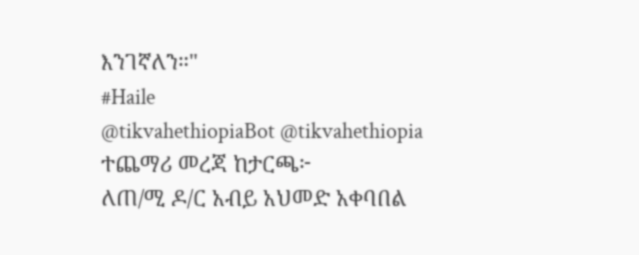እንገኛለን።"
#Haile
@tikvahethiopiaBot @tikvahethiopia
ተጨማሪ መረጃ ከታርጫ፦
ለጠ/ሚ ዶ/ር አብይ አህመድ አቀባበል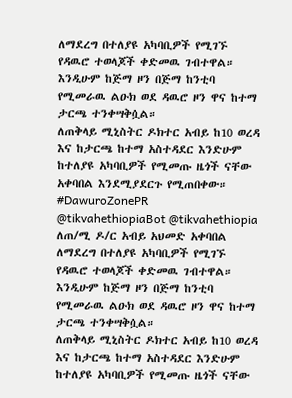ለማደረግ በተለያዩ አካባቢዎች የሚገኙ የዳዉሮ ተወላጆች ቀድመዉ ገብተዋል። እንዲሁም ከጅማ ዞን በጅማ ከንቲባ የሚመራዉ ልዑክ ወደ ዳዉሮ ዞን ዋና ከተማ ታርጫ ተንቀሣቅሷል።
ለጠቅላይ ሚኒስትር ዶክተር አብይ ከ10 ወረዳ እና ከታርጫ ከተማ አስተዳደር እንድሁም ከተለያዩ አካባቢዎች የሚመጡ ዜጎች ናቸው አቀባበል እንደሚያደርጉ የሚጠበቀው።
#DawuroZonePR
@tikvahethiopiaBot @tikvahethiopia
ለጠ/ሚ ዶ/ር አብይ አህመድ አቀባበል ለማደረግ በተለያዩ አካባቢዎች የሚገኙ የዳዉሮ ተወላጆች ቀድመዉ ገብተዋል። እንዲሁም ከጅማ ዞን በጅማ ከንቲባ የሚመራዉ ልዑክ ወደ ዳዉሮ ዞን ዋና ከተማ ታርጫ ተንቀሣቅሷል።
ለጠቅላይ ሚኒስትር ዶክተር አብይ ከ10 ወረዳ እና ከታርጫ ከተማ አስተዳደር እንድሁም ከተለያዩ አካባቢዎች የሚመጡ ዜጎች ናቸው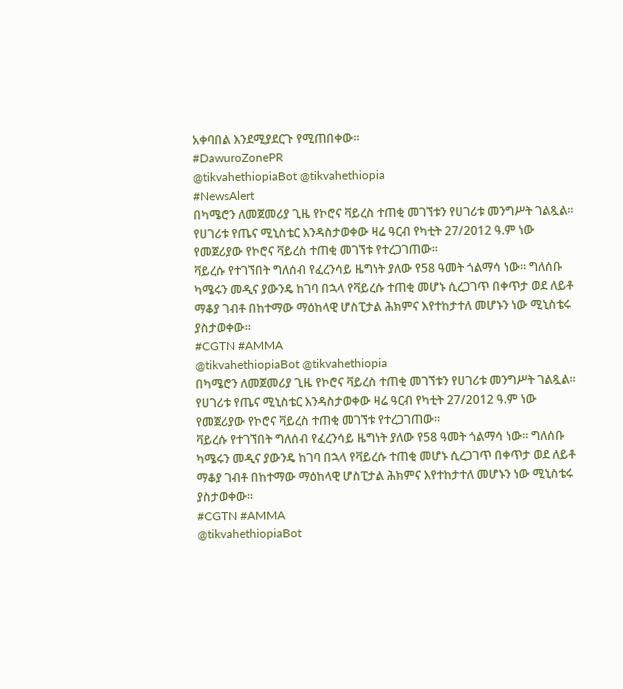አቀባበል እንደሚያደርጉ የሚጠበቀው።
#DawuroZonePR
@tikvahethiopiaBot @tikvahethiopia
#NewsAlert
በካሜሮን ለመጀመሪያ ጊዜ የኮሮና ቫይረስ ተጠቂ መገኘቱን የሀገሪቱ መንግሥት ገልጿል፡፡ የሀገሪቱ የጤና ሚኒስቴር እንዳስታወቀው ዛሬ ዓርብ የካቲት 27/2012 ዓ.ም ነው የመጀሪያው የኮሮና ቫይረስ ተጠቂ መገኘቱ የተረጋገጠው፡፡
ቫይረሱ የተገኘበት ግለሰብ የፈረንሳይ ዜግነት ያለው የ58 ዓመት ጎልማሳ ነው፡፡ ግለሰቡ ካሜሩን መዲና ያውንዴ ከገባ በኋላ የቫይረሱ ተጠቂ መሆኑ ሲረጋገጥ በቀጥታ ወደ ለይቶ ማቆያ ገብቶ በከተማው ማዕከላዊ ሆስፒታል ሕክምና እየተከታተለ መሆኑን ነው ሚኒስቴሩ ያስታወቀው፡፡
#CGTN #AMMA
@tikvahethiopiaBot @tikvahethiopia
በካሜሮን ለመጀመሪያ ጊዜ የኮሮና ቫይረስ ተጠቂ መገኘቱን የሀገሪቱ መንግሥት ገልጿል፡፡ የሀገሪቱ የጤና ሚኒስቴር እንዳስታወቀው ዛሬ ዓርብ የካቲት 27/2012 ዓ.ም ነው የመጀሪያው የኮሮና ቫይረስ ተጠቂ መገኘቱ የተረጋገጠው፡፡
ቫይረሱ የተገኘበት ግለሰብ የፈረንሳይ ዜግነት ያለው የ58 ዓመት ጎልማሳ ነው፡፡ ግለሰቡ ካሜሩን መዲና ያውንዴ ከገባ በኋላ የቫይረሱ ተጠቂ መሆኑ ሲረጋገጥ በቀጥታ ወደ ለይቶ ማቆያ ገብቶ በከተማው ማዕከላዊ ሆስፒታል ሕክምና እየተከታተለ መሆኑን ነው ሚኒስቴሩ ያስታወቀው፡፡
#CGTN #AMMA
@tikvahethiopiaBot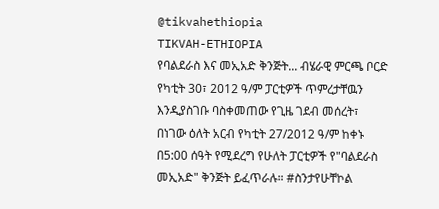@tikvahethiopia
TIKVAH-ETHIOPIA
የባልደራስ እና መኢአድ ቅንጅት... ብሄራዊ ምርጫ ቦርድ የካቲት 30፣ 2012 ዓ/ም ፓርቲዎች ጥምረታቸዉን እንዲያስገቡ ባስቀመጠው የጊዜ ገደብ መሰረት፣ በነገው ዕለት አርብ የካቲት 27/2012 ዓ/ም ከቀኑ በ5:00 ሰዓት የሚደረግ የሁለት ፓርቲዎች የ"ባልደራስ መኢአድ" ቅንጅት ይፈጥራሉ። #ስንታየሁቸኮል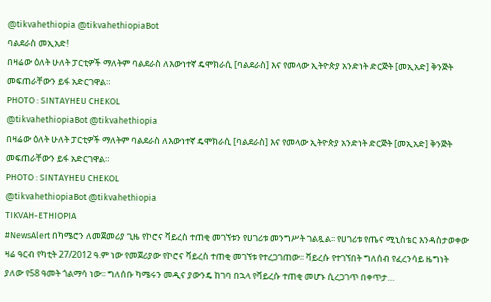@tikvahethiopia @tikvahethiopiaBot
ባልደራስ መኢአድ!
በዛሬው ዕለት ሁለት ፓርቲዎች ማለትም ባልደራስ ለእውነተኛ ዴሞክራሲ [ባልደራስ] እና የመላው ኢትዮጵያ አንድነት ድርጅት [መኢአድ] ቅንጅት መፍጠራቸውን ይፋ አድርገዋል።
PHOTO : SINTAYHEU CHEKOL
@tikvahethiopiaBot @tikvahethiopia
በዛሬው ዕለት ሁለት ፓርቲዎች ማለትም ባልደራስ ለእውነተኛ ዴሞክራሲ [ባልደራስ] እና የመላው ኢትዮጵያ አንድነት ድርጅት [መኢአድ] ቅንጅት መፍጠራቸውን ይፋ አድርገዋል።
PHOTO : SINTAYHEU CHEKOL
@tikvahethiopiaBot @tikvahethiopia
TIKVAH-ETHIOPIA
#NewsAlert በካሜሮን ለመጀመሪያ ጊዜ የኮሮና ቫይረስ ተጠቂ መገኘቱን የሀገሪቱ መንግሥት ገልጿል፡፡ የሀገሪቱ የጤና ሚኒስቴር እንዳስታወቀው ዛሬ ዓርብ የካቲት 27/2012 ዓ.ም ነው የመጀሪያው የኮሮና ቫይረስ ተጠቂ መገኘቱ የተረጋገጠው፡፡ ቫይረሱ የተገኘበት ግለሰብ የፈረንሳይ ዜግነት ያለው የ58 ዓመት ጎልማሳ ነው፡፡ ግለሰቡ ካሜሩን መዲና ያውንዴ ከገባ በኋላ የቫይረሱ ተጠቂ መሆኑ ሲረጋገጥ በቀጥታ…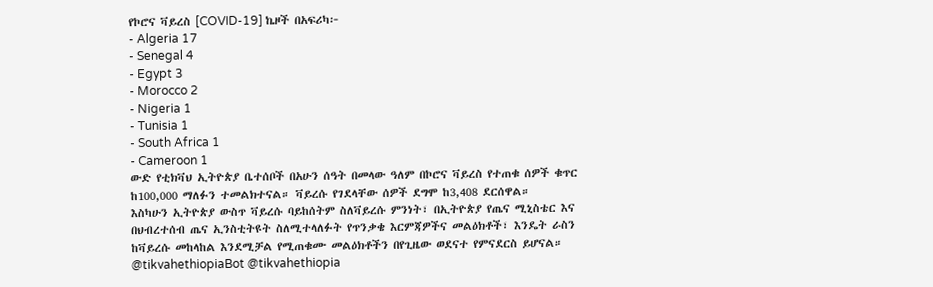የኮሮና ቫይረስ [COVID-19] ኬዞች በአፍሪካ፦
- Algeria 17
- Senegal 4
- Egypt 3
- Morocco 2
- Nigeria 1
- Tunisia 1
- South Africa 1
- Cameroon 1
ውድ የቲክቫህ ኢትዮጵያ ቤተሰቦች በአሁን ሰዓት በመላው ዓለም በኮሮና ቫይረስ የተጠቁ ሰዎች ቁጥር ከ100,000 ማለፉን ተመልክተናል። ቫይረሱ የገደላቸው ሰዎች ደግሞ ከ3,408 ደርሰዋል።
እስካሁን ኢትዮጵያ ውስጥ ቫይረሱ ባይከሰትም ስለቫይረሱ ምንነት፣ በኢትዮጵያ የጤና ሚኒስቴር እና በህብረተሰብ ጤና ኢንስቲትዩት ስለሚተላለፉት የጥንቃቄ እርምጃዎችና መልዕክቶች፣ እንዴት ራስን ከቫይረሱ መከላከል እንደሚቻል የሚጠቁሙ መልዕክቶችን በየጊዜው ወደናተ የምናደርስ ይሆናል።
@tikvahethiopiaBot @tikvahethiopia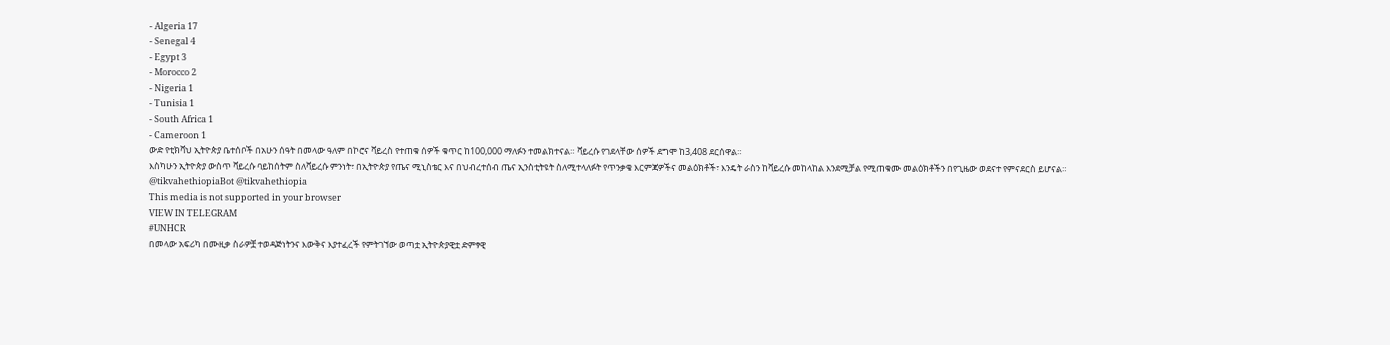- Algeria 17
- Senegal 4
- Egypt 3
- Morocco 2
- Nigeria 1
- Tunisia 1
- South Africa 1
- Cameroon 1
ውድ የቲክቫህ ኢትዮጵያ ቤተሰቦች በአሁን ሰዓት በመላው ዓለም በኮሮና ቫይረስ የተጠቁ ሰዎች ቁጥር ከ100,000 ማለፉን ተመልክተናል። ቫይረሱ የገደላቸው ሰዎች ደግሞ ከ3,408 ደርሰዋል።
እስካሁን ኢትዮጵያ ውስጥ ቫይረሱ ባይከሰትም ስለቫይረሱ ምንነት፣ በኢትዮጵያ የጤና ሚኒስቴር እና በህብረተሰብ ጤና ኢንስቲትዩት ስለሚተላለፉት የጥንቃቄ እርምጃዎችና መልዕክቶች፣ እንዴት ራስን ከቫይረሱ መከላከል እንደሚቻል የሚጠቁሙ መልዕክቶችን በየጊዜው ወደናተ የምናደርስ ይሆናል።
@tikvahethiopiaBot @tikvahethiopia
This media is not supported in your browser
VIEW IN TELEGRAM
#UNHCR
በመላው አፍሪካ በሙዚቃ ስራዎቿ ተወዳጅነትንና እውቅና እያተፈረች የምትገኘው ወጣቷ ኢትዮጵያዊቷ ድምፃዊ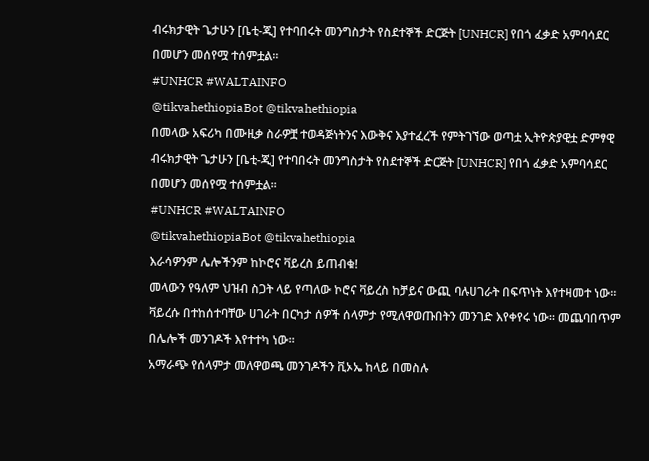ብሩክታዊት ጌታሁን [ቤቲ-ጂ] የተባበሩት መንግስታት የስደተኞች ድርጅት [UNHCR] የበጎ ፈቃድ አምባሳደር በመሆን መሰየሟ ተሰምቷል፡፡
#UNHCR #WALTAINFO
@tikvahethiopiaBot @tikvahethiopia
በመላው አፍሪካ በሙዚቃ ስራዎቿ ተወዳጅነትንና እውቅና እያተፈረች የምትገኘው ወጣቷ ኢትዮጵያዊቷ ድምፃዊ ብሩክታዊት ጌታሁን [ቤቲ-ጂ] የተባበሩት መንግስታት የስደተኞች ድርጅት [UNHCR] የበጎ ፈቃድ አምባሳደር በመሆን መሰየሟ ተሰምቷል፡፡
#UNHCR #WALTAINFO
@tikvahethiopiaBot @tikvahethiopia
እራሳዎንም ሌሎችንም ከኮሮና ቫይረስ ይጠብቁ!
መላውን የዓለም ህዝብ ስጋት ላይ የጣለው ኮሮና ቫይረስ ከቻይና ውጪ ባሉሀገራት በፍጥነት እየተዛመተ ነው።
ቫይረሱ በተከሰተባቸው ሀገራት በርካታ ሰዎች ሰላምታ የሚለዋወጡበትን መንገድ እየቀየሩ ነው። መጨባበጥም በሌሎች መንገዶች እየተተካ ነው።
አማራጭ የሰላምታ መለዋወጫ መንገዶችን ቪኦኤ ከላይ በመስሉ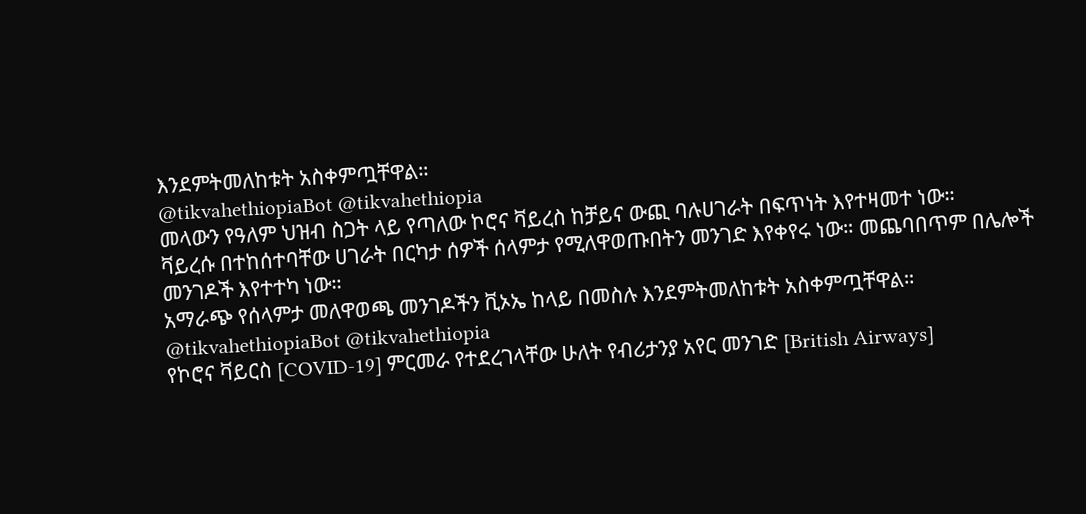እንደምትመለከቱት አስቀምጧቸዋል።
@tikvahethiopiaBot @tikvahethiopia
መላውን የዓለም ህዝብ ስጋት ላይ የጣለው ኮሮና ቫይረስ ከቻይና ውጪ ባሉሀገራት በፍጥነት እየተዛመተ ነው።
ቫይረሱ በተከሰተባቸው ሀገራት በርካታ ሰዎች ሰላምታ የሚለዋወጡበትን መንገድ እየቀየሩ ነው። መጨባበጥም በሌሎች መንገዶች እየተተካ ነው።
አማራጭ የሰላምታ መለዋወጫ መንገዶችን ቪኦኤ ከላይ በመስሉ እንደምትመለከቱት አስቀምጧቸዋል።
@tikvahethiopiaBot @tikvahethiopia
የኮሮና ቫይርስ [COVID-19] ምርመራ የተደረገላቸው ሁለት የብሪታንያ አየር መንገድ [British Airways]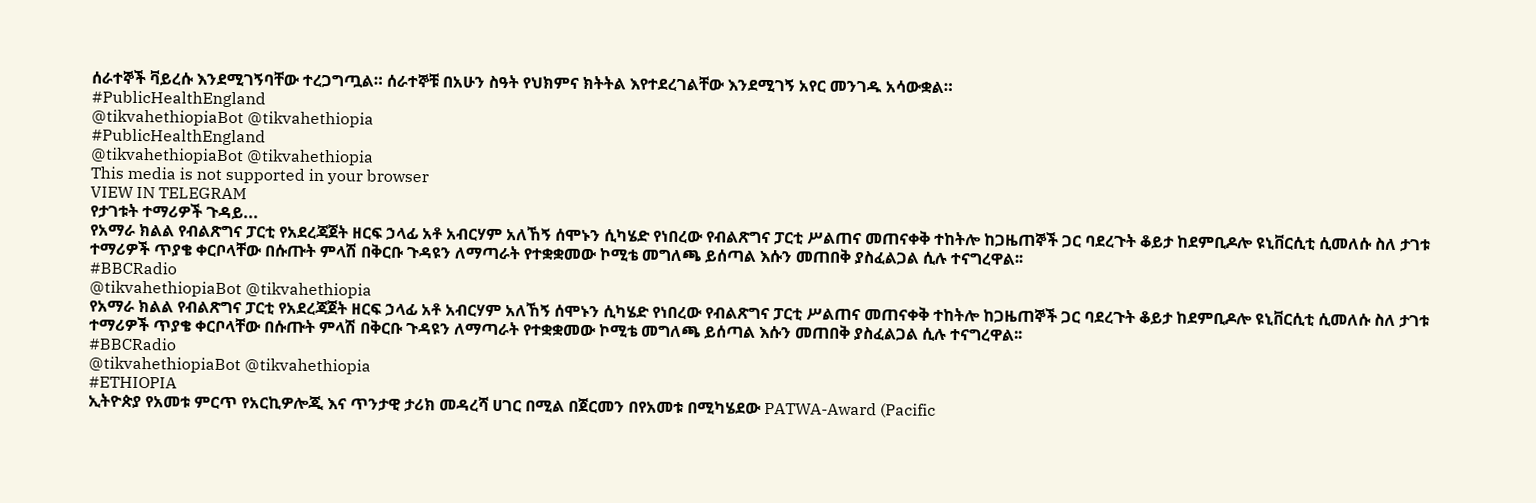ሰራተኞች ቫይረሱ እንደሚገኝባቸው ተረጋግጧል። ሰራተኞቹ በአሁን ስዓት የህክምና ክትትል እየተደረገልቸው እንደሚገኝ አየር መንገዱ አሳውቋል።
#PublicHealthEngland
@tikvahethiopiaBot @tikvahethiopia
#PublicHealthEngland
@tikvahethiopiaBot @tikvahethiopia
This media is not supported in your browser
VIEW IN TELEGRAM
የታገቱት ተማሪዎች ጉዳይ...
የአማራ ክልል የብልጽግና ፓርቲ የአደረጃጀት ዘርፍ ኃላፊ አቶ አብርሃም አለኸኝ ሰሞኑን ሲካሄድ የነበረው የብልጽግና ፓርቲ ሥልጠና መጠናቀቅ ተከትሎ ከጋዜጠኞች ጋር ባደረጉት ቆይታ ከደምቢዶሎ ዩኒቨርሲቲ ሲመለሱ ስለ ታገቱ ተማሪዎች ጥያቄ ቀርቦላቸው በሱጡት ምላሽ በቅርቡ ጉዳዩን ለማጣራት የተቋቋመው ኮሚቴ መግለጫ ይሰጣል እሱን መጠበቅ ያስፈልጋል ሲሉ ተናግረዋል፡፡
#BBCRadio
@tikvahethiopiaBot @tikvahethiopia
የአማራ ክልል የብልጽግና ፓርቲ የአደረጃጀት ዘርፍ ኃላፊ አቶ አብርሃም አለኸኝ ሰሞኑን ሲካሄድ የነበረው የብልጽግና ፓርቲ ሥልጠና መጠናቀቅ ተከትሎ ከጋዜጠኞች ጋር ባደረጉት ቆይታ ከደምቢዶሎ ዩኒቨርሲቲ ሲመለሱ ስለ ታገቱ ተማሪዎች ጥያቄ ቀርቦላቸው በሱጡት ምላሽ በቅርቡ ጉዳዩን ለማጣራት የተቋቋመው ኮሚቴ መግለጫ ይሰጣል እሱን መጠበቅ ያስፈልጋል ሲሉ ተናግረዋል፡፡
#BBCRadio
@tikvahethiopiaBot @tikvahethiopia
#ETHIOPIA
ኢትዮጵያ የአመቱ ምርጥ የአርኪዎሎጂ እና ጥንታዊ ታሪክ መዳረሻ ሀገር በሚል በጀርመን በየአመቱ በሚካሄደው PATWA-Award (Pacific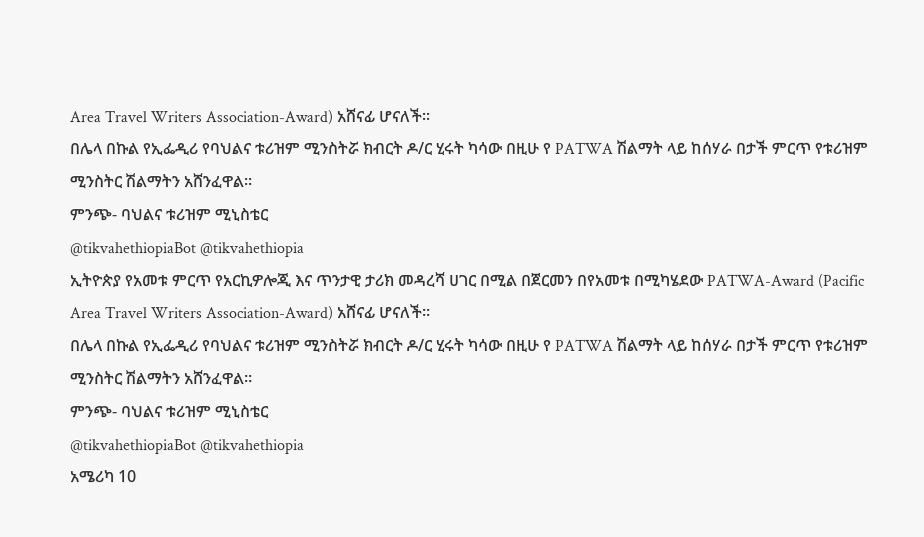Area Travel Writers Association-Award) አሸናፊ ሆናለች።
በሌላ በኩል የኢፌዲሪ የባህልና ቱሪዝም ሚንስትሯ ክብርት ዶ/ር ሂሩት ካሳው በዚሁ የ PATWA ሽልማት ላይ ከሰሃራ በታች ምርጥ የቱሪዝም ሚንስትር ሽልማትን አሸንፈዋል።
ምንጭ- ባህልና ቱሪዝም ሚኒስቴር
@tikvahethiopiaBot @tikvahethiopia
ኢትዮጵያ የአመቱ ምርጥ የአርኪዎሎጂ እና ጥንታዊ ታሪክ መዳረሻ ሀገር በሚል በጀርመን በየአመቱ በሚካሄደው PATWA-Award (Pacific Area Travel Writers Association-Award) አሸናፊ ሆናለች።
በሌላ በኩል የኢፌዲሪ የባህልና ቱሪዝም ሚንስትሯ ክብርት ዶ/ር ሂሩት ካሳው በዚሁ የ PATWA ሽልማት ላይ ከሰሃራ በታች ምርጥ የቱሪዝም ሚንስትር ሽልማትን አሸንፈዋል።
ምንጭ- ባህልና ቱሪዝም ሚኒስቴር
@tikvahethiopiaBot @tikvahethiopia
አሜሪካ 10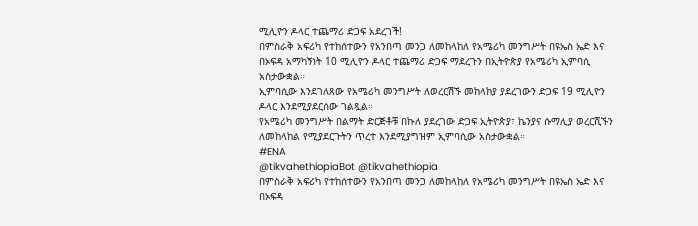ሚሊዮን ዶላር ተጨማሪ ድጋፍ አደረገች!
በምስራቅ አፍሪካ የተከሰተውን የአንበጣ መንጋ ለመከላከለ የአሜሪካ መንግሥት በዩኤስ ኤድ እና በኦፍዳ አማካኝነት 10 ሚሊዮን ዶላር ተጨማሪ ድጋፍ ማደረጉን በኢትዮጵያ የአሜሪካ ኢምባሲ አስታውቋል።
ኢምባሲው እንደገለጸው የአሜሪካ መንግሥት ለወረርሽኙ መከላከያ ያደረገውን ድጋፍ 19 ሚሊዮን ዶላር እንደሚያደርሰው ገልጿል።
የአሜሪካ መንግሥት በልማት ድርጅቶቹ በኩለ ያደረገው ድጋፍ ኢትዮጵያ፣ ኬንያና ሱማሊያ ወረርሺኙን ለመከላከል የሚያደርጉትን ጥረተ እንደሚያግዝም ኢምባሲው አስታውቋል።
#ENA
@tikvahethiopiaBot @tikvahethiopia
በምስራቅ አፍሪካ የተከሰተውን የአንበጣ መንጋ ለመከላከለ የአሜሪካ መንግሥት በዩኤስ ኤድ እና በኦፍዳ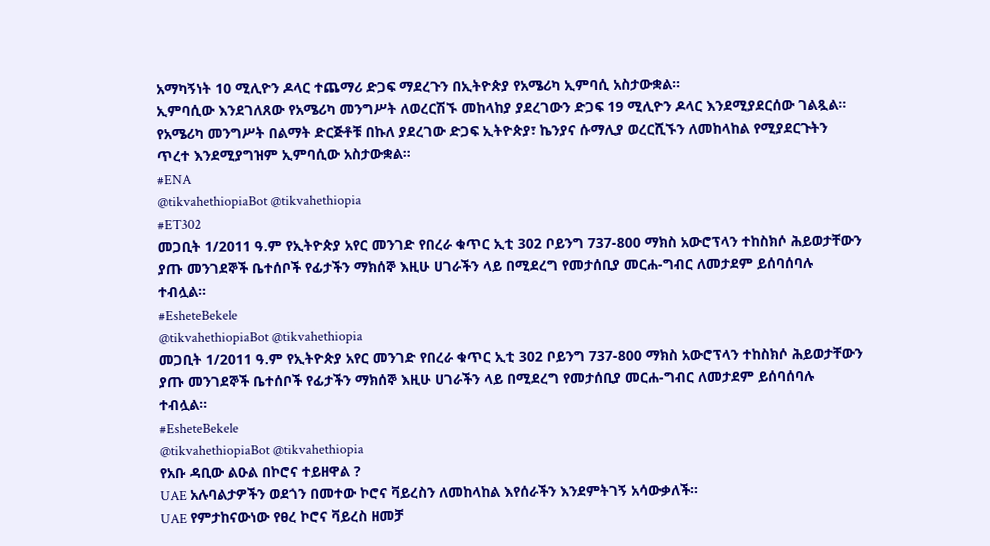አማካኝነት 10 ሚሊዮን ዶላር ተጨማሪ ድጋፍ ማደረጉን በኢትዮጵያ የአሜሪካ ኢምባሲ አስታውቋል።
ኢምባሲው እንደገለጸው የአሜሪካ መንግሥት ለወረርሽኙ መከላከያ ያደረገውን ድጋፍ 19 ሚሊዮን ዶላር እንደሚያደርሰው ገልጿል።
የአሜሪካ መንግሥት በልማት ድርጅቶቹ በኩለ ያደረገው ድጋፍ ኢትዮጵያ፣ ኬንያና ሱማሊያ ወረርሺኙን ለመከላከል የሚያደርጉትን ጥረተ እንደሚያግዝም ኢምባሲው አስታውቋል።
#ENA
@tikvahethiopiaBot @tikvahethiopia
#ET302
መጋቢት 1/2011 ዓ.ም የኢትዮጵያ አየር መንገድ የበረራ ቁጥር ኢቲ 302 ቦይንግ 737-800 ማክስ አውሮፕላን ተከስክሶ ሕይወታቸውን ያጡ መንገደኞች ቤተሰቦች የፊታችን ማክሰኞ እዚሁ ሀገራችን ላይ በሚደረግ የመታሰቢያ መርሐ-ግብር ለመታደም ይሰባሰባሉ ተብሏል።
#EsheteBekele
@tikvahethiopiaBot @tikvahethiopia
መጋቢት 1/2011 ዓ.ም የኢትዮጵያ አየር መንገድ የበረራ ቁጥር ኢቲ 302 ቦይንግ 737-800 ማክስ አውሮፕላን ተከስክሶ ሕይወታቸውን ያጡ መንገደኞች ቤተሰቦች የፊታችን ማክሰኞ እዚሁ ሀገራችን ላይ በሚደረግ የመታሰቢያ መርሐ-ግብር ለመታደም ይሰባሰባሉ ተብሏል።
#EsheteBekele
@tikvahethiopiaBot @tikvahethiopia
የአቡ ዳቢው ልዑል በኮሮና ተይዘዋል ?
UAE አሉባልታዎችን ወደጎን በመተው ኮሮና ቫይረስን ለመከላከል እየሰራችን እንደምትገኝ አሳውቃለች።
UAE የምታከናውነው የፀረ ኮሮና ቫይረስ ዘመቻ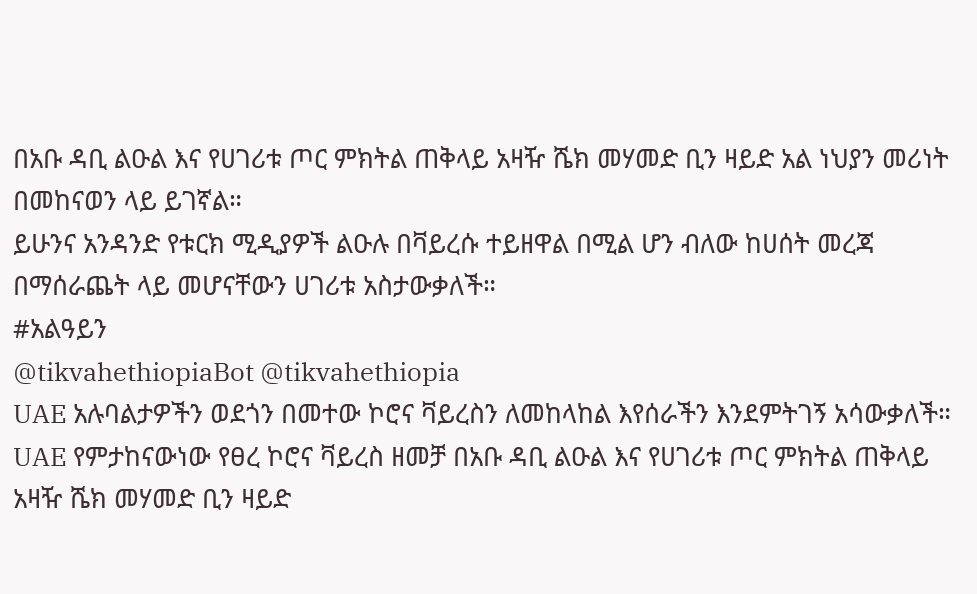በአቡ ዳቢ ልዑል እና የሀገሪቱ ጦር ምክትል ጠቅላይ አዛዥ ሼክ መሃመድ ቢን ዛይድ አል ነህያን መሪነት በመከናወን ላይ ይገኛል።
ይሁንና አንዳንድ የቱርክ ሚዲያዎች ልዑሉ በቫይረሱ ተይዘዋል በሚል ሆን ብለው ከሀሰት መረጃ በማሰራጨት ላይ መሆናቸውን ሀገሪቱ አስታውቃለች።
#አልዓይን
@tikvahethiopiaBot @tikvahethiopia
UAE አሉባልታዎችን ወደጎን በመተው ኮሮና ቫይረስን ለመከላከል እየሰራችን እንደምትገኝ አሳውቃለች።
UAE የምታከናውነው የፀረ ኮሮና ቫይረስ ዘመቻ በአቡ ዳቢ ልዑል እና የሀገሪቱ ጦር ምክትል ጠቅላይ አዛዥ ሼክ መሃመድ ቢን ዛይድ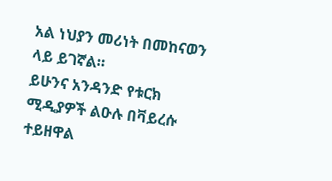አል ነህያን መሪነት በመከናወን ላይ ይገኛል።
ይሁንና አንዳንድ የቱርክ ሚዲያዎች ልዑሉ በቫይረሱ ተይዘዋል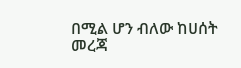በሚል ሆን ብለው ከሀሰት መረጃ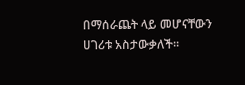በማሰራጨት ላይ መሆናቸውን ሀገሪቱ አስታውቃለች።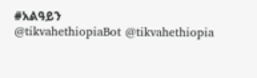#አልዓይን
@tikvahethiopiaBot @tikvahethiopia